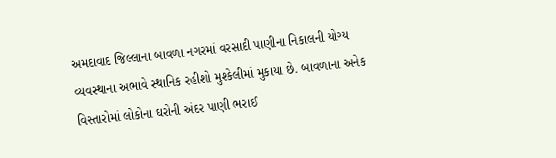અમદાવાદ જિલ્લાના બાવળા નગરમાં વરસાદી પાણીના નિકાલની યોગ્ય વ્યવસ્થાના અભાવે સ્થાનિક રહીશો મુશ્કેલીમાં મુકાયા છે. બાવળાના અનેક વિસ્તારોમાં લોકોના ઘરોની અંદર પાણી ભરાઈ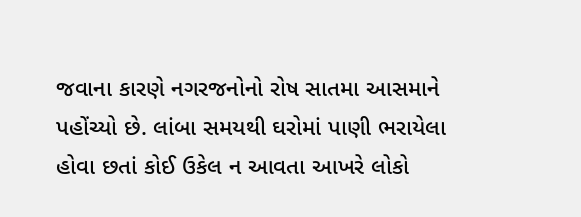જવાના કારણે નગરજનોનો રોષ સાતમા આસમાને પહોંચ્યો છે. લાંબા સમયથી ઘરોમાં પાણી ભરાયેલા હોવા છતાં કોઈ ઉકેલ ન આવતા આખરે લોકો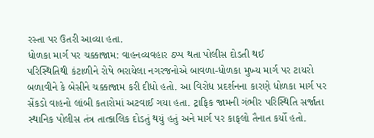રસ્તા પર ઉતરી આવ્યા હતા.
ધોળકા માર્ગ પર ચક્કાજામ: વાહનવ્યવહાર ઠપ્પ થતા પોલીસ દોડતી થઈ
પરિસ્થિતિથી કંટાળીને રોષે ભરાયેલા નગરજનોએ બાવળા-ધોળકા મુખ્ય માર્ગ પર ટાયરો બળાવીને કે બેસીને ચક્કાજામ કરી દીધો હતો. આ વિરોધ પ્રદર્શનના કારણે ધોળકા માર્ગ પર સેંકડો વાહનો લાંબી કતારોમાં અટવાઈ ગયા હતા. ટ્રાફિક જામની ગંભીર પરિસ્થિતિ સર્જાતા સ્થાનિક પોલીસ તંત્ર તાત્કાલિક દોડતું થયું હતું અને માર્ગ પર કાફલો તૈનાત કર્યો હતો.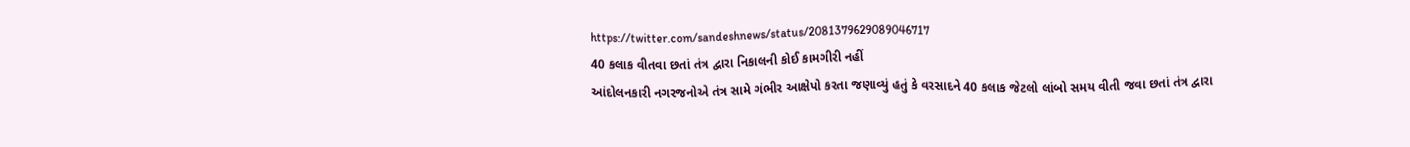https://twitter.com/sandeshnews/status/2081379629089046717
40 કલાક વીતવા છતાં તંત્ર દ્વારા નિકાલની કોઈ કામગીરી નહીં
આંદોલનકારી નગરજનોએ તંત્ર સામે ગંભીર આક્ષેપો કરતા જણાવ્યું હતું કે વરસાદને 40 કલાક જેટલો લાંબો સમય વીતી જવા છતાં તંત્ર દ્વારા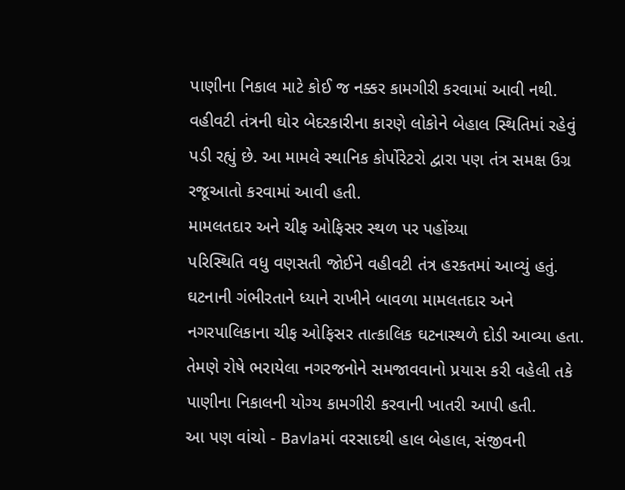પાણીના નિકાલ માટે કોઈ જ નક્કર કામગીરી કરવામાં આવી નથી. વહીવટી તંત્રની ઘોર બેદરકારીના કારણે લોકોને બેહાલ સ્થિતિમાં રહેવું પડી રહ્યું છે. આ મામલે સ્થાનિક કોર્પોરેટરો દ્વારા પણ તંત્ર સમક્ષ ઉગ્ર રજૂઆતો કરવામાં આવી હતી.
મામલતદાર અને ચીફ ઓફિસર સ્થળ પર પહોંચ્યા
પરિસ્થિતિ વધુ વણસતી જોઈને વહીવટી તંત્ર હરકતમાં આવ્યું હતું. ઘટનાની ગંભીરતાને ધ્યાને રાખીને બાવળા મામલતદાર અને નગરપાલિકાના ચીફ ઓફિસર તાત્કાલિક ઘટનાસ્થળે દોડી આવ્યા હતા. તેમણે રોષે ભરાયેલા નગરજનોને સમજાવવાનો પ્રયાસ કરી વહેલી તકે પાણીના નિકાલની યોગ્ય કામગીરી કરવાની ખાતરી આપી હતી.
આ પણ વાંચો - Bavlaમાં વરસાદથી હાલ બેહાલ, સંજીવની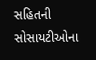સહિતની સોસાયટીઓના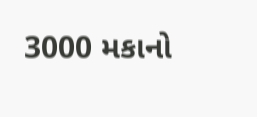3000 મકાનો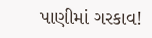પાણીમાં ગરકાવ!